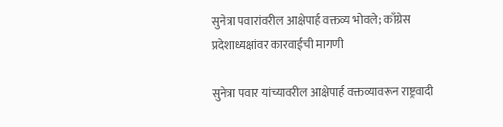सुनेत्रा पवारांवरील आक्षेपार्ह वक्तव्य भोवले; काँग्रेस प्रदेशाध्यक्षांवर कारवाईची मागणी

सुनेत्रा पवार यांच्यावरील आक्षेपार्ह वक्तव्यावरून राष्ट्रवादी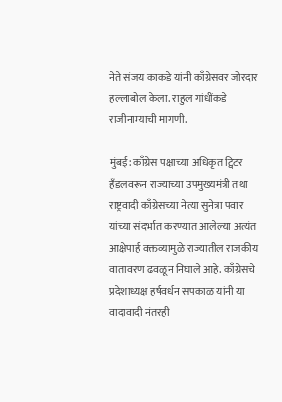नेते संजय काकडे यांनी काँग्रेसवर जोरदार हल्लाबोल केला. राहुल गांधींकडे राजीनाम्याची मागणी.

मुंबई: काँग्रेस पक्षाच्या अधिकृत ट्विटर हँडलवरून राज्याच्या उपमुख्यमंत्री तथा राष्ट्रवादी काँग्रेसच्या नेत्या सुनेत्रा पवार यांच्या संदर्भात करण्यात आलेल्या अत्यंत आक्षेपार्ह वक्तव्यामुळे राज्यातील राजकीय वातावरण ढवळून निघाले आहे. काँग्रेसचे प्रदेशाध्यक्ष हर्षवर्धन सपकाळ यांनी या वादावादी नंतरही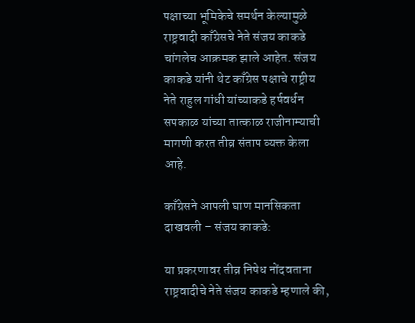पक्षाच्या भूमिकेचे समर्थन केल्यामुळे राष्ट्रवादी काँग्रेसचे नेते संजय काकडे चांगलेच आक्रमक झाले आहेत. संजय काकडे यांनी थेट काँग्रेस पक्षाचे राष्ट्रीय नेते राहुल गांधी यांच्याकडे हर्षवर्धन सपकाळ यांच्या तात्काळ राजीनाम्याची मागणी करत तीव्र संताप व्यक्त केला आहे.

काँग्रेसने आपली घाण मानसिकता दाखवली – संजय काकडे:

या प्रकरणावर तीव्र निषेध नोंदवताना राष्ट्रवादीचे नेते संजय काकडे म्हणाले की,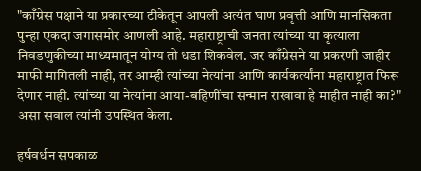"काँग्रेस पक्षाने या प्रकारच्या टीकेतून आपली अत्यंत घाण प्रवृत्ती आणि मानसिकता पुन्हा एकदा जगासमोर आणली आहे. महाराष्ट्राची जनता त्यांच्या या कृत्याला निवडणुकीच्या माध्यमातून योग्य तो धडा शिकवेल. जर काँग्रेसने या प्रकरणी जाहीर माफी मागितली नाही, तर आम्ही त्यांच्या नेत्यांना आणि कार्यकर्त्यांना महाराष्ट्रात फिरू देणार नाही. त्यांच्या या नेत्यांना आया-बहिणींचा सन्मान राखावा हे माहीत नाही का?" असा सवाल त्यांनी उपस्थित केला.

हर्षवर्धन सपकाळ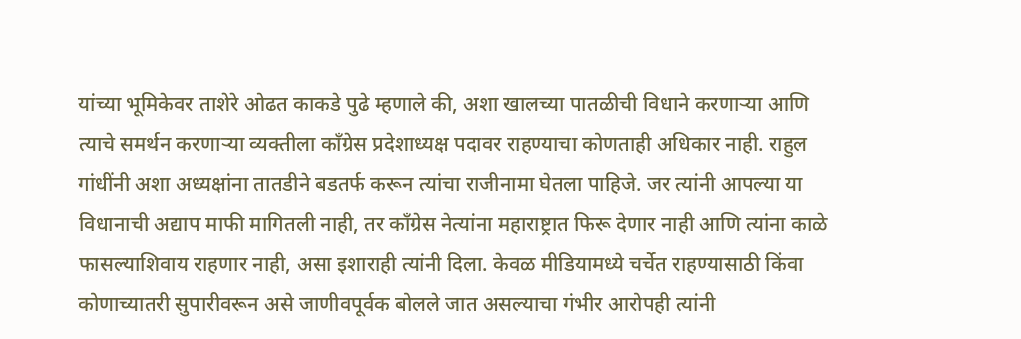यांच्या भूमिकेवर ताशेरे ओढत काकडे पुढे म्हणाले की, अशा खालच्या पातळीची विधाने करणाऱ्या आणि त्याचे समर्थन करणाऱ्या व्यक्तीला काँग्रेस प्रदेशाध्यक्ष पदावर राहण्याचा कोणताही अधिकार नाही. राहुल गांधींनी अशा अध्यक्षांना तातडीने बडतर्फ करून त्यांचा राजीनामा घेतला पाहिजे. जर त्यांनी आपल्या या विधानाची अद्याप माफी मागितली नाही, तर काँग्रेस नेत्यांना महाराष्ट्रात फिरू देणार नाही आणि त्यांना काळे फासल्याशिवाय राहणार नाही, असा इशाराही त्यांनी दिला. केवळ मीडियामध्ये चर्चेत राहण्यासाठी किंवा कोणाच्यातरी सुपारीवरून असे जाणीवपूर्वक बोलले जात असल्याचा गंभीर आरोपही त्यांनी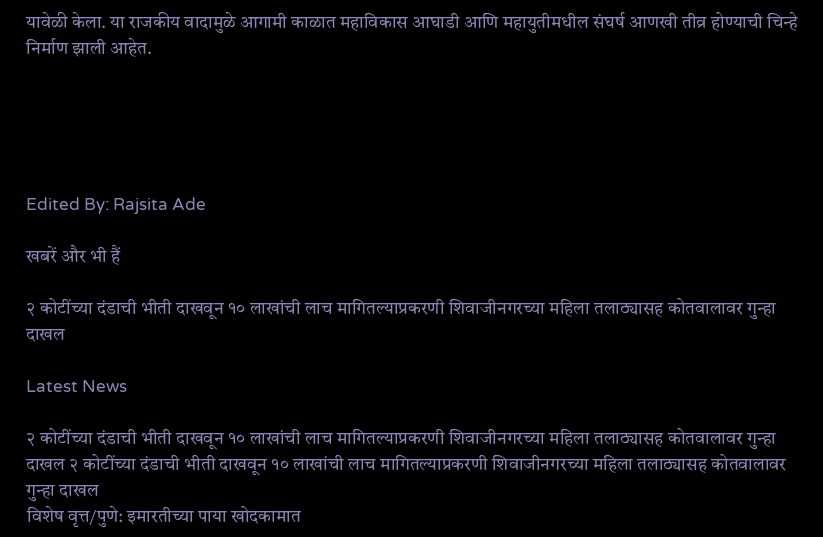यावेळी केला. या राजकीय वादामुळे आगामी काळात महाविकास आघाडी आणि महायुतीमधील संघर्ष आणखी तीव्र होण्याची चिन्हे निर्माण झाली आहेत.





Edited By: Rajsita Ade

खबरें और भी हैं

२ कोटींच्या दंडाची भीती दाखवून १० लाखांची लाच मागितल्याप्रकरणी शिवाजीनगरच्या महिला तलाठ्यासह कोतवालावर गुन्हा दाखल

Latest News

२ कोटींच्या दंडाची भीती दाखवून १० लाखांची लाच मागितल्याप्रकरणी शिवाजीनगरच्या महिला तलाठ्यासह कोतवालावर गुन्हा दाखल २ कोटींच्या दंडाची भीती दाखवून १० लाखांची लाच मागितल्याप्रकरणी शिवाजीनगरच्या महिला तलाठ्यासह कोतवालावर गुन्हा दाखल
विशेष वृत्त/पुणे: इमारतीच्या पाया खोदकामात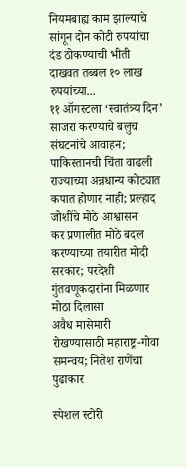नियमबाह्य काम झाल्याचे सांगून दोन कोटी रुपयांचा दंड ठोकण्याची भीती दाखवत तब्बल १० लाख रुपयांच्या...
११ ऑगस्टला ‘स्वातंत्र्य दिन’ साजरा करण्याचे बलुच संघटनांचे आवाहन; पाकिस्तानची चिंता वाढली
राज्याच्या अन्नधान्य कोट्यात कपात होणार नाही; प्रल्हाद जोशींचे मोठे आश्वासन
कर प्रणालीत मोठे बदल करण्याच्या तयारीत मोदी सरकार; परदेशी गुंतवणूकदारांना मिळणार मोठा दिलासा
अवैध मासेमारी रोखण्यासाठी महाराष्ट्र-गोवा समन्वय; नितेश राणेंचा पुढाकार

स्पेशल स्टोरी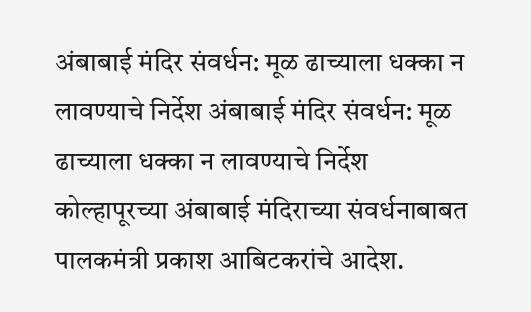अंबाबाई मंदिर संवर्धन: मूळ ढाच्याला धक्का न लावण्याचे निर्देश अंबाबाई मंदिर संवर्धन: मूळ ढाच्याला धक्का न लावण्याचे निर्देश
कोल्हापूरच्या अंबाबाई मंदिराच्या संवर्धनाबाबत पालकमंत्री प्रकाश आबिटकरांचे आदेश.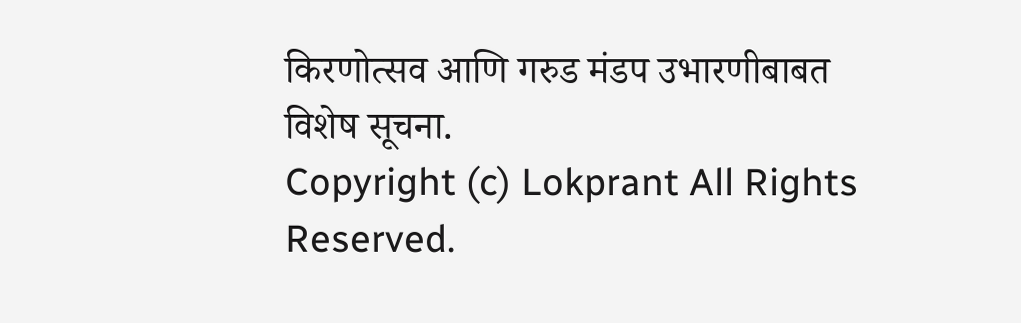किरणोत्सव आणि गरुड मंडप उभारणीबाबत विशेष सूचना.
Copyright (c) Lokprant All Rights Reserved.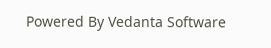Powered By Vedanta Software